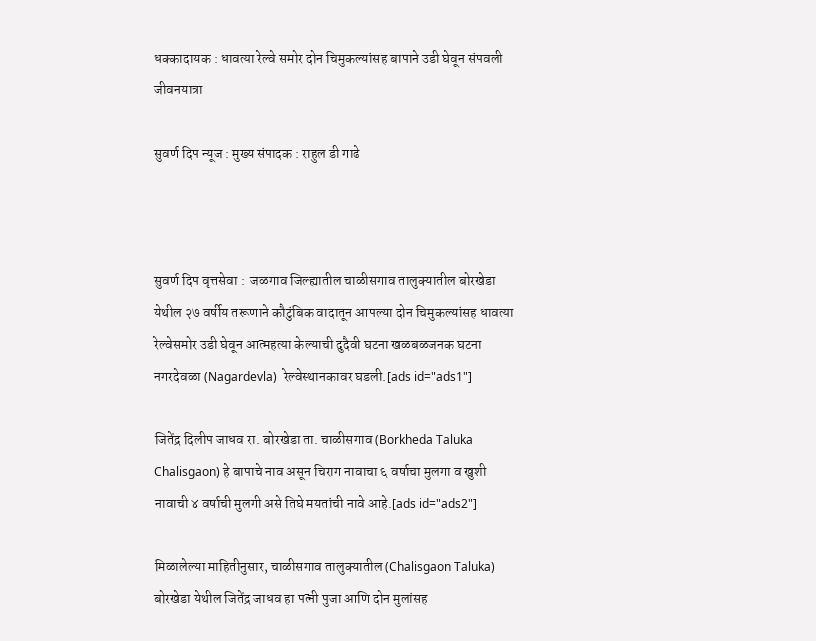धक्कादायक : धावत्या रेल्वे समोर दोन चिमुकल्यांसह बापाने उडी घेवून संपवली जीवनयात्रा

सुवर्ण दिप न्यूज : मुख्य संपादक : राहुल डी गाढे



सुवर्ण दिप वृत्तसेवा :  जळगाव जिल्ह्यातील चाळीसगाव तालुक्यातील बोरखेडा येथील २७ वर्षीय तरूणाने कौटुंबिक वादातून आपल्या दोन चिमुकल्यांसह धावत्या रेल्वेसमोर उडी घेवून आत्महत्या केल्याची दुदैवी घटना खळबळजनक घटना नगरदेवळा (Nagardevla)  रेल्वेस्थानकावर घडली.[ads id="ads1"]

जितेंद्र दिलीप जाधव रा. बोरखेडा ता. चाळीसगाव (Borkheda Taluka Chalisgaon) हे बापाचे नाव असून चिराग नावाचा ६ वर्षाचा मुलगा व खुशी नावाची ४ वर्षाची मुलगी असे तिघे मयतांची नावे आहे.[ads id="ads2"]

मिळालेल्या माहितीनुसार, चाळीसगाव तालुक्यातील (Chalisgaon Taluka) बोरखेडा येथील जितेंद्र जाधव हा पत्नी पुजा आणि दोन मुलांसह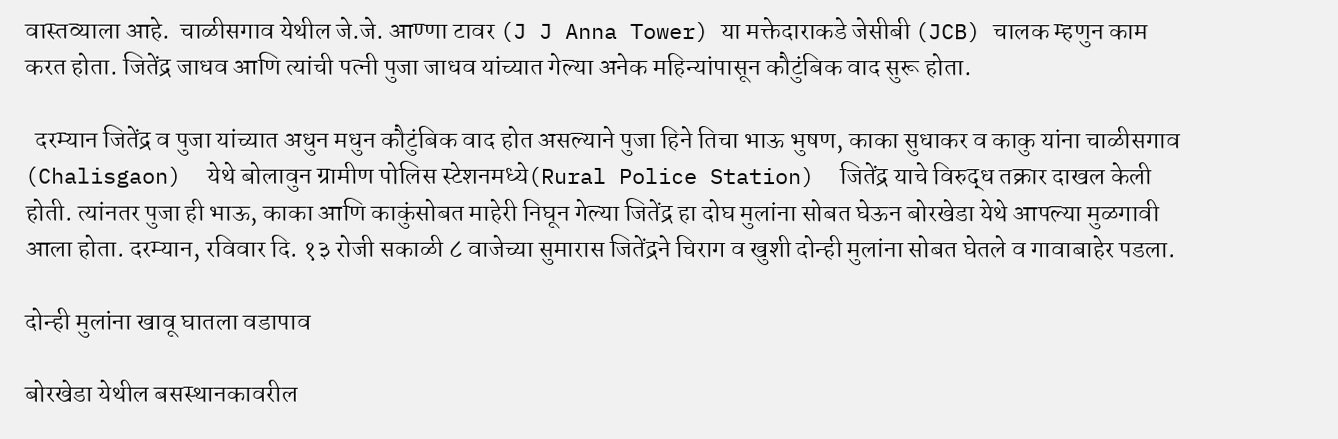वास्तव्याला आहे.  चाळीसगाव येथील जे.जे. आण्णा टावर (J J Anna Tower) या मक्तेदाराकडे जेसीबी (JCB) चालक म्हणुन काम करत होता. जितेंद्र जाधव आणि त्यांची पत्नी पुजा जाधव यांच्यात गेल्या अनेक महिन्यांपासून कौटुंबिक वाद सुरू होता.

  दरम्यान जितेंद्र व पुजा यांच्यात अधुन मधुन कौटुंबिक वाद होत असल्याने पुजा हिने तिचा भाऊ भुषण, काका सुधाकर व काकु यांना चाळीसगाव (Chalisgaon)  येथे बोलावुन ग्रामीण पोलिस स्टेशनमध्ये(Rural Police Station)  जितेंद्र याचे विरुद्ध तक्रार दाखल केली होती. त्यांनतर पुजा ही भाऊ, काका आणि काकुंसोबत माहेरी निघून गेल्या जितेंद्र हा दोघ मुलांना सोबत घेऊन बोरखेडा येथे आपल्या मुळगावी आला होता. दरम्यान, रविवार दि. १३ रोजी सकाळी ८ वाजेच्या सुमारास जितेंद्रने चिराग व खुशी दोन्ही मुलांना सोबत घेतले व गावाबाहेर पडला.

दोन्ही मुलांना खावू घातला वडापाव

बोरखेडा येथील बसस्थानकावरील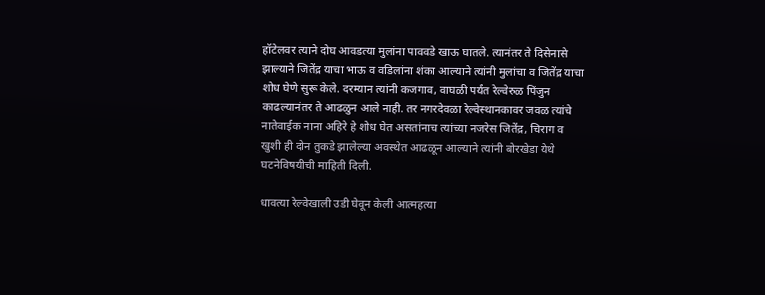हॉटेलवर त्याने दोघ आवडत्या मुलांना पाववडे खाऊ घातले. त्यानंतर ते दिसेनासे झाल्याने जितेंद्र याचा भाऊ व वडिलांना शंका आल्याने त्यांनी मुलांचा व जितेंद्र याचा शोध घेणे सुरू केले. दरम्यान त्यांनी कजगाव, वाघळी पर्यंत रेल्वेरुळ पिंजुन काढल्यानंतर ते आढळुन आले नाही. तर नगरदेवळा रेल्वेस्थानकावर जवळ त्यांचे नातेवाईक नाना अहिरे हे शोध घेत असतांनाच त्यांच्या नजरेस जितेंद्र, चिराग व खुशी ही दोन तुकडे झालेल्या अवस्थेत आढळून आल्याने त्यांनी बोरखेडा येथे घटनेविषयीची माहिती दिली.

धावत्या रेल्वेखाली उडी घेवून केली आत्महत्या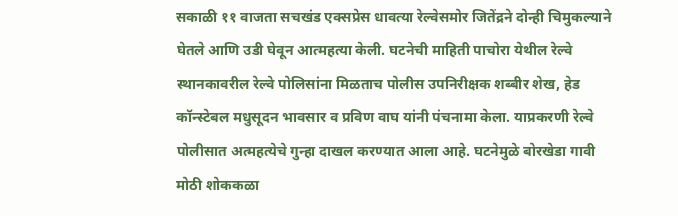सकाळी ११ वाजता सचखंड एक्सप्रेस धावत्या रेल्वेसमोर जितेंद्रने दोन्ही चिमुकल्याने घेतले आणि उडी घेवून आत्महत्या केली. घटनेची माहिती पाचोरा येथील रेल्वे स्थानकावरील रेल्वे पोलिसांना मिळताच पोलीस उपनिरीक्षक शब्बीर शेख, हेड कॉन्स्टेबल मधुसूदन भावसार व प्रविण वाघ यांनी पंचनामा केला. याप्रकरणी रेल्वे पोलीसात अत्महत्येचे गुन्हा दाखल करण्यात आला आहे. घटनेमुळे बोरखेडा गावी मोठी शोककळा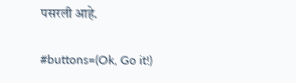पसरली आहे.

#buttons=(Ok, Go it!)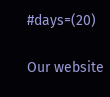#days=(20)

Our website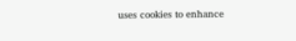uses cookies to enhance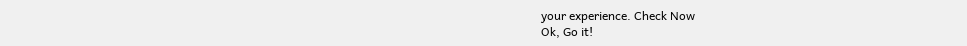your experience. Check Now
Ok, Go it!